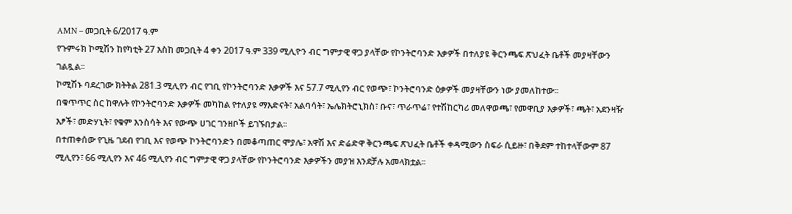AMN – መጋቢት 6/2017 ዓ.ም
የጉምሩክ ኮሚሽን ከየካቲት 27 እስከ መጋቢት 4 ቀን 2017 ዓ.ም 339 ሚሊዮን ብር ግምታዊ ዋጋ ያላቸው የኮንትሮባንድ እቃዎች በተለያዩ ቅርንጫፍ ጽህፈት ቤቶች መያዛቸውን ገልጿል፡፡
ኮሚሽኑ ባደረገው ክትትል 281.3 ሚሊየን ብር የገቢ የኮንትሮባንድ እቃዎች እና 57.7 ሚሊየን ብር የወጭ፣ ኮንትሮባንድ ዕቃዎች መያዛቸውን ነው ያመለከተው፡፡
በቁጥጥር ስር ከዋሉት የኮንትሮባንድ እቃዎች መካከል የተለያዩ ማእድናት፣ አልባሳት፣ ኤሌክትሮኒክስ፣ ቡና፣ ጥራጥሬ፣ የተሽከርካሪ መለዋወጫ፣ የመዋቢያ እቃዎች፣ ጫት፣ አደንዛዥ እፆች፣ መድሃኒት፣ የቁም እንስሳት እና የውጭ ሀገር ገንዘቦች ይገኙበታል፡፡
በተጠቀሰው የጊዜ ገደብ የገቢ እና የወጭ ኮንትሮባንድን በመቆጣጠር ሞያሌ፣ አዋሽ እና ድሬድዋ ቅርንጫፍ ጽህፈት ቤቶች ቀዳሚውን ስፍራ ሲይዙ፣ በቅደም ተከተላቸውም 87 ሚሊየን፣ 66 ሚሊየን እና 46 ሚሊየን ብር ግምታዊ ዋጋ ያላቸው የኮንትሮባንድ እቃዎችን መያዝ እንደቻሉ አመላክቷል፡፡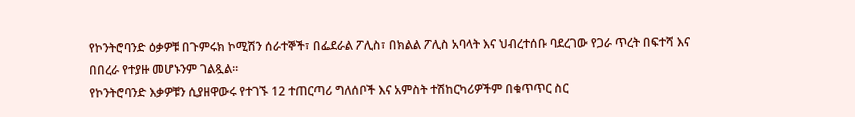የኮንትሮባንድ ዕቃዎቹ በጉምሩክ ኮሚሽን ሰራተኞች፣ በፌደራል ፖሊስ፣ በክልል ፖሊስ አባላት እና ህብረተሰቡ ባደረገው የጋራ ጥረት በፍተሻ እና በበረራ የተያዙ መሆኑንም ገልጿል፡፡
የኮንትሮባንድ እቃዎቹን ሲያዘዋውሩ የተገኙ 12 ተጠርጣሪ ግለሰቦች እና አምስት ተሽከርካሪዎችም በቁጥጥር ስር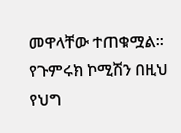መዋላቸው ተጠቁሟል፡፡
የጉምሩክ ኮሚሽን በዚህ የህግ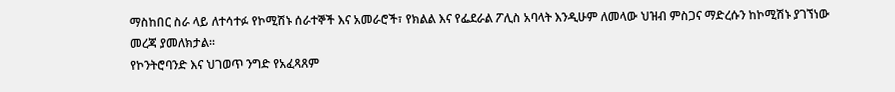ማስከበር ስራ ላይ ለተሳተፉ የኮሚሽኑ ሰራተኞች እና አመራሮች፣ የክልል እና የፌደራል ፖሊስ አባላት እንዲሁም ለመላው ህዝብ ምስጋና ማድረሱን ከኮሚሽኑ ያገኘነው መረጃ ያመለክታል፡፡
የኮንትሮባንድ እና ህገወጥ ንግድ የአፈጻጸም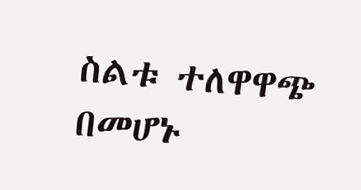ስልቱ ተለዋዋጭ በመሆኑ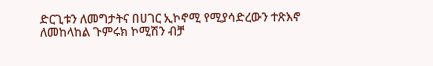ድርጊቱን ለመግታትና በሀገር ኢኮኖሚ የሚያሳድረውን ተጽእኖ ለመከላከል ጉምሩክ ኮሚሽን ብቻ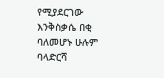የሚያደርገው እንቅስቃሴ በቂ ባለመሆኑ ሁሉም ባላድርሻ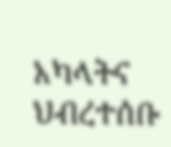አካላትና ህብረተሰቡ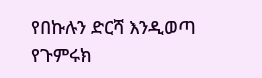የበኩሉን ድርሻ እንዲወጣ የጉምሩክ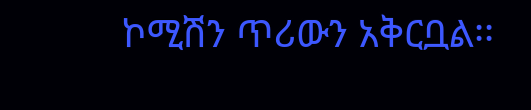ኮሚሽን ጥሪውን አቅርቧል፡፡